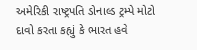અમેરિકી રાષ્ટ્રપતિ ડોનાલ્ડ ટ્રમ્પે મોટો દાવો કરતા કહ્યું કે ભારત હવે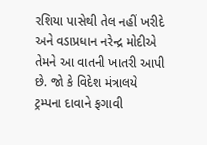રશિયા પાસેથી તેલ નહીં ખરીદે અને વડાપ્રધાન નરેન્દ્ર મોદીએ તેમને આ વાતની ખાતરી આપી છે. જો કે વિદેશ મંત્રાલયે ટ્રમ્પના દાવાને ફગાવી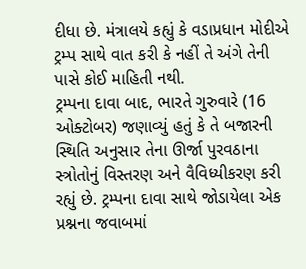દીધા છે. મંત્રાલયે કહ્યું કે વડાપ્રધાન મોદીએ ટ્રમ્પ સાથે વાત કરી કે નહીં તે અંગે તેની પાસે કોઈ માહિતી નથી.
ટ્રમ્પના દાવા બાદ, ભારતે ગુરુવારે (16 ઓક્ટોબર) જણાવ્યું હતું કે તે બજારની સ્થિતિ અનુસાર તેના ઊર્જા પુરવઠાના સ્ત્રોતોનું વિસ્તરણ અને વૈવિધ્યીકરણ કરી રહ્યું છે. ટ્રમ્પના દાવા સાથે જોડાયેલા એક પ્રશ્નના જવાબમાં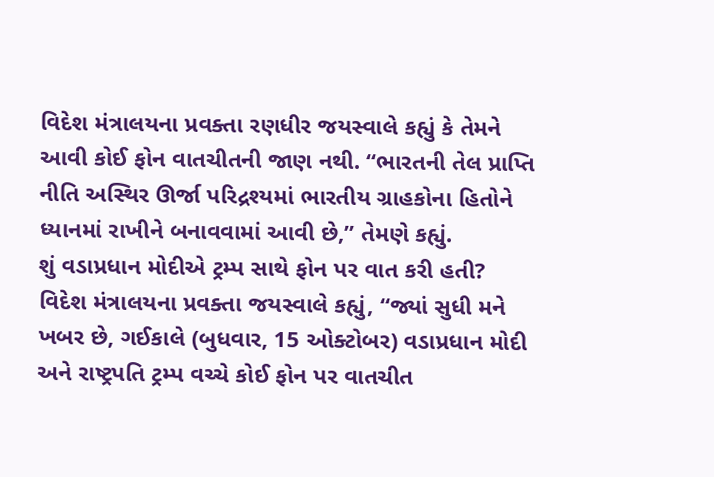વિદેશ મંત્રાલયના પ્રવક્તા રણધીર જયસ્વાલે કહ્યું કે તેમને આવી કોઈ ફોન વાતચીતની જાણ નથી. “ભારતની તેલ પ્રાપ્તિ નીતિ અસ્થિર ઊર્જા પરિદ્રશ્યમાં ભારતીય ગ્રાહકોના હિતોને ધ્યાનમાં રાખીને બનાવવામાં આવી છે,” તેમણે કહ્યું.
શું વડાપ્રધાન મોદીએ ટ્રમ્પ સાથે ફોન પર વાત કરી હતી?
વિદેશ મંત્રાલયના પ્રવક્તા જયસ્વાલે કહ્યું, “જ્યાં સુધી મને ખબર છે, ગઈકાલે (બુધવાર, 15 ઓક્ટોબર) વડાપ્રધાન મોદી અને રાષ્ટ્રપતિ ટ્રમ્પ વચ્ચે કોઈ ફોન પર વાતચીત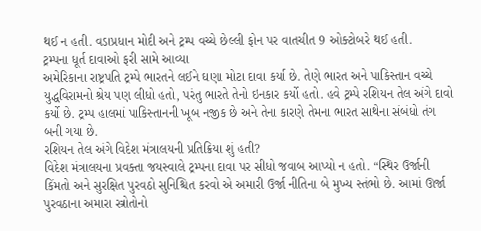થઈ ન હતી. વડાપ્રધાન મોદી અને ટ્રમ્પ વચ્ચે છેલ્લી ફોન પર વાતચીત 9 ઓક્ટોબરે થઈ હતી.
ટ્રમ્પના ધૂર્ત દાવાઓ ફરી સામે આવ્યા
અમેરિકાના રાષ્ટ્રપતિ ટ્રમ્પે ભારતને લઈને ઘણા મોટા દાવા કર્યા છે. તેણે ભારત અને પાકિસ્તાન વચ્ચે યુદ્ધવિરામનો શ્રેય પણ લીધો હતો, પરંતુ ભારતે તેનો ઇનકાર કર્યો હતો. હવે ટ્રમ્પે રશિયન તેલ અંગે દાવો કર્યો છે. ટ્રમ્પ હાલમાં પાકિસ્તાનની ખૂબ નજીક છે અને તેના કારણે તેમના ભારત સાથેના સંબંધો તંગ બની ગયા છે.
રશિયન તેલ અંગે વિદેશ મંત્રાલયની પ્રતિક્રિયા શું હતી?
વિદેશ મંત્રાલયના પ્રવક્તા જયસ્વાલે ટ્રમ્પના દાવા પર સીધો જવાબ આપ્યો ન હતો. “સ્થિર ઉર્જાની કિંમતો અને સુરક્ષિત પુરવઠો સુનિશ્ચિત કરવો એ અમારી ઉર્જા નીતિના બે મુખ્ય સ્તંભો છે. આમાં ઊર્જા પુરવઠાના અમારા સ્ત્રોતોનો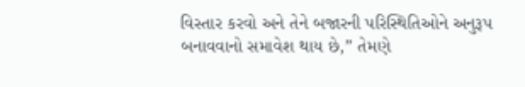વિસ્તાર કરવો અને તેને બજારની પરિસ્થિતિઓને અનુરૂપ બનાવવાનો સમાવેશ થાય છે,” તેમણે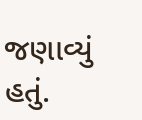જણાવ્યું હતું.